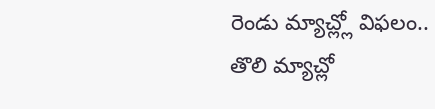రెండు మ్యాచ్ల్లో విఫలం..
తొలి మ్యాచ్లో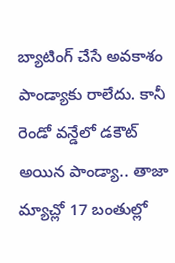బ్యాటింగ్ చేసే అవకాశం పాండ్యాకు రాలేదు. కానీ రెండో వన్డేలో డకౌట్ అయిన పాండ్యా.. తాజా మ్యాచ్లో 17 బంతుల్లో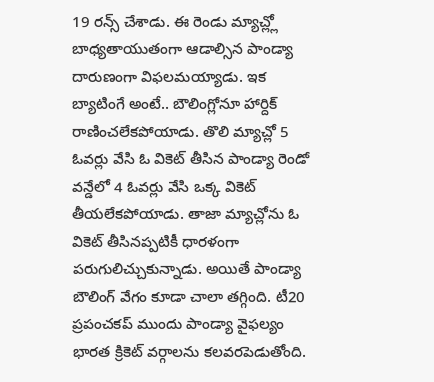19 రన్స్ చేశాడు. ఈ రెండు మ్యాచ్ల్లో బాధ్యతాయుతంగా ఆడాల్సిన పాండ్యా దారుణంగా విఫలమయ్యాడు. ఇక బ్యాటింగే అంటే.. బౌలింగ్లోనూ హార్దిక్ రాణించలేకపోయాడు. తొలి మ్యాచ్లో 5 ఓవర్లు వేసి ఓ వికెట్ తీసిన పాండ్యా రెండో వన్డేలో 4 ఓవర్లు వేసి ఒక్క వికెట్ తీయలేకపోయాడు. తాజా మ్యాచ్లోను ఓ వికెట్ తీసినప్పటికీ ధారళంగా పరుగులిచ్చుకున్నాడు. అయితే పాండ్యా బౌలింగ్ వేగం కూడా చాలా తగ్గింది. టీ20 ప్రపంచకప్ ముందు పాండ్యా వైఫల్యం భారత క్రికెట్ వర్గాలను కలవరపెడుతోంది.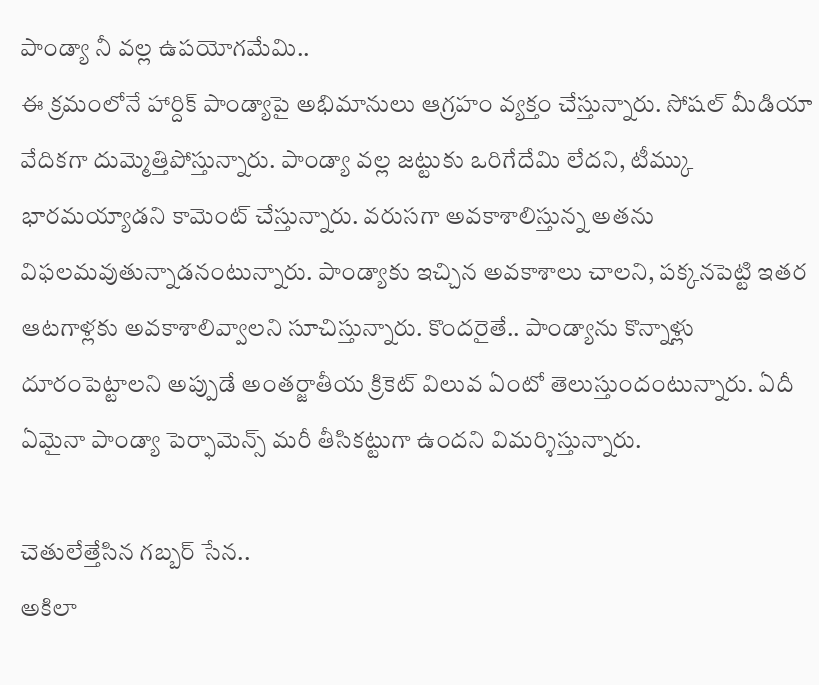పాండ్యా నీ వల్ల ఉపయోగమేమి..
ఈ క్రమంలోనే హార్దిక్ పాండ్యాపై అభిమానులు ఆగ్రహం వ్యక్తం చేస్తున్నారు. సోషల్ మీడియా వేదికగా దుమ్మెత్తిపోస్తున్నారు. పాండ్యా వల్ల జట్టుకు ఒరిగేదేమి లేదని, టీమ్కు భారమయ్యాడని కామెంట్ చేస్తున్నారు. వరుసగా అవకాశాలిస్తున్న అతను విఫలమవుతున్నాడనంటున్నారు. పాండ్యాకు ఇచ్చిన అవకాశాలు చాలని, పక్కనపెట్టి ఇతర ఆటగాళ్లకు అవకాశాలివ్వాలని సూచిస్తున్నారు. కొందరైతే.. పాండ్యాను కొన్నాళ్లు దూరంపెట్టాలని అప్పుడే అంతర్జాతీయ క్రికెట్ విలువ ఏంటో తెలుస్తుందంటున్నారు. ఏదీ ఏమైనా పాండ్యా పెర్ఫామెన్స్ మరీ తీసికట్టుగా ఉందని విమర్శిస్తున్నారు.

చెతులేత్తేసిన గబ్బర్ సేన..
అకిలా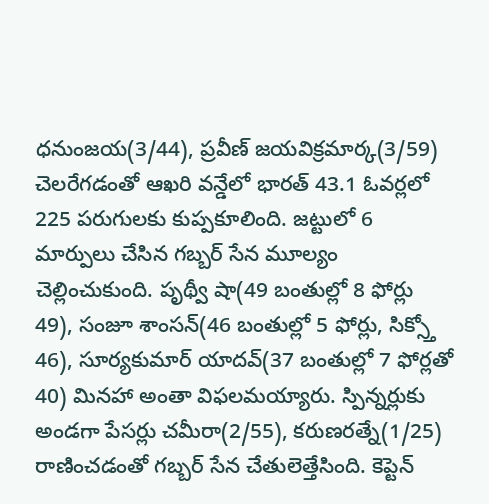ధనుంజయ(3/44), ప్రవీణ్ జయవిక్రమార్క(3/59) చెలరేగడంతో ఆఖరి వన్డేలో భారత్ 43.1 ఓవర్లలో 225 పరుగులకు కుప్పకూలింది. జట్టులో 6 మార్పులు చేసిన గబ్బర్ సేన మూల్యం చెల్లించుకుంది. పృథ్వీ షా(49 బంతుల్లో 8 ఫోర్లు 49), సంజూ శాంసన్(46 బంతుల్లో 5 ఫోర్లు, సిక్స్తో 46), సూర్యకుమార్ యాదవ్(37 బంతుల్లో 7 ఫోర్లతో 40) మినహా అంతా విఫలమయ్యారు. స్పిన్నర్లుకు అండగా పేసర్లు చమీరా(2/55), కరుణరత్నే(1/25) రాణించడంతో గబ్బర్ సేన చేతులెత్తేసింది. కెప్టెన్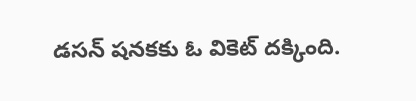డసన్ షనకకు ఓ వికెట్ దక్కింది.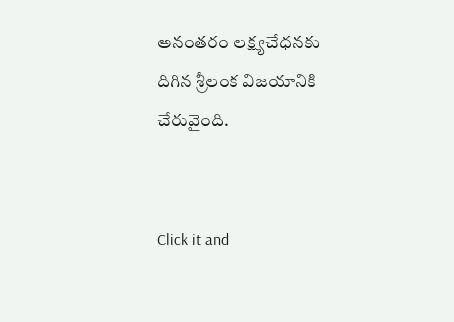అనంతరం లక్ష్యచేధనకు దిగిన శ్రీలంక విజయానికి చేరువైంది.


Click it and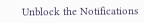Unblock the Notifications